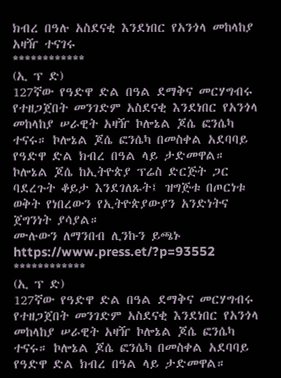ክብረ በዓሉ አስደናቂ እንደነበር የአንጎላ መከላከያ አዛዥ ተናገሩ
************
(ኢ ፕ ድ)
127ኛው የዓድዋ ድል በዓል ደማቅና መርሃግብሩ የተዘጋጀበት መንገድም አስደናቂ እንደነበር የአንጎላ መከላከያ ሠራዊት አዛዥ ኮሎኔል ጆሴ ፎንሴካ ተናሩ። ኮሎኔል ጆሴ ፎንሴካ በመስቀል አደባባይ የዓድዋ ድል ክብረ በዓል ላይ ታድመዋል።
ኮሎኔል ጆሴ ከኢትዮጵያ ፕሬስ ድርጅት ጋር ባደረጉት ቆይታ እንደገለጹት፤ ዝግጅቱ በጦርነቱ ወቅት የነበረውን የኢትዮጵያውያን አንድነትና ጀግንነት ያሳያል።
ሙሉውን ለማንበብ ሊንኩን ይጫኑ
https://www.press.et/?p=93552
************
(ኢ ፕ ድ)
127ኛው የዓድዋ ድል በዓል ደማቅና መርሃግብሩ የተዘጋጀበት መንገድም አስደናቂ እንደነበር የአንጎላ መከላከያ ሠራዊት አዛዥ ኮሎኔል ጆሴ ፎንሴካ ተናሩ። ኮሎኔል ጆሴ ፎንሴካ በመስቀል አደባባይ የዓድዋ ድል ክብረ በዓል ላይ ታድመዋል።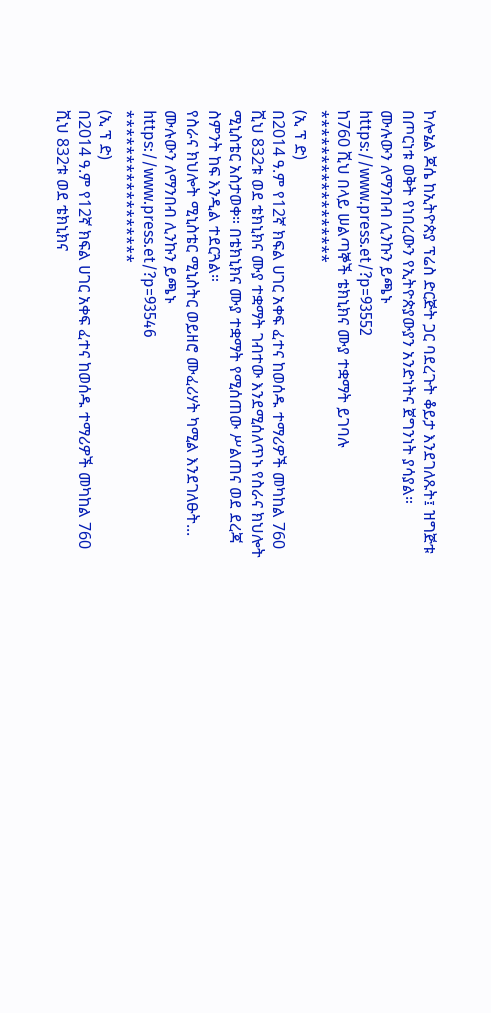ኮሎኔል ጆሴ ከኢትዮጵያ ፕሬስ ድርጅት ጋር ባደረጉት ቆይታ እንደገለጹት፤ ዝግጅቱ በጦርነቱ ወቅት የነበረውን የኢትዮጵያውያን አንድነትና ጀግንነት ያሳያል።
ሙሉውን ለማንበብ ሊንኩን ይጫኑ
https://www.press.et/?p=93552
ከ760 ሺህ በላይ ሠልጣኞች ቴክኒክና ሙያ ተቋማት ይገባሉ
*****************
(ኢ ፕ ድ)
በ2014 ዓ.ም የ12ኛ ክፍል ሀገር አቀፍ ፈተና ከወሰዱ ተማሪዎች መካከል 760 ሺህ 832ቱ ወደ ቴክኒክና ሙያ ተቋማት ገብተው እንደሚሰለጥኑ የስራና ክህሎት ሚኒስቴር አስታወቀ። በቴክኒክና ሙያ ተቋማት የሚሰጠው ሥልጠና ወደ ደረጃ ስምንት ከፍ እንዲል ተደርጓል።
የስራና ክህሎት ሚኒስቴር ሚኒስትር ወይዘሮ ሙፈሪሃት ካሚል እንደገለፁት...
ሙሉውን ለማንበብ ሊንኩን ይጫኑ
https://www.press.et/?p=93546
*****************
(ኢ ፕ ድ)
በ2014 ዓ.ም የ12ኛ ክፍል ሀገር አቀፍ ፈተና ከወሰዱ ተማሪዎች መካከል 760 ሺህ 832ቱ ወደ ቴክኒክና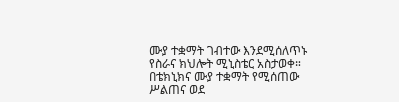ሙያ ተቋማት ገብተው እንደሚሰለጥኑ የስራና ክህሎት ሚኒስቴር አስታወቀ። በቴክኒክና ሙያ ተቋማት የሚሰጠው ሥልጠና ወደ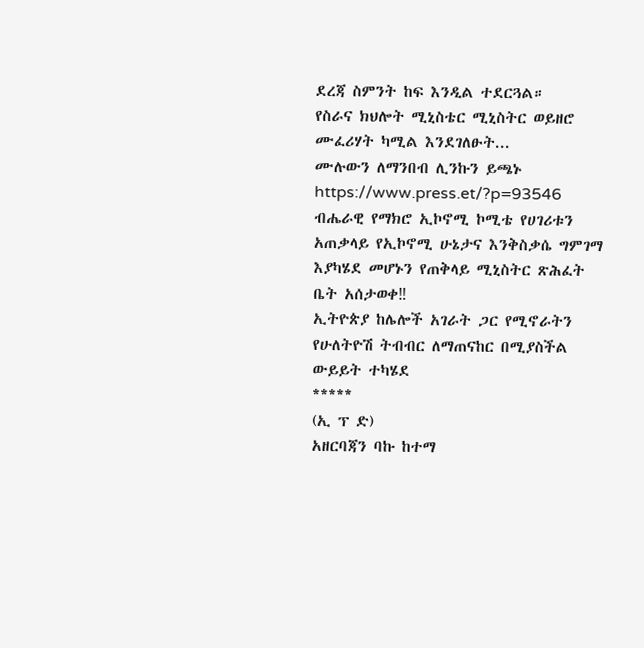ደረጃ ስምንት ከፍ እንዲል ተደርጓል።
የስራና ክህሎት ሚኒስቴር ሚኒስትር ወይዘሮ ሙፈሪሃት ካሚል እንደገለፁት...
ሙሉውን ለማንበብ ሊንኩን ይጫኑ
https://www.press.et/?p=93546
ብሔራዊ የማክሮ ኢኮኖሚ ኮሚቴ የሀገሪቱን አጠቃላይ የኢኮኖሚ ሁኔታና እንቅስቃሴ ግምገማ እያካሄደ መሆኑን የጠቅላይ ሚኒስትር ጽሕፈት ቤት አሰታወቀ‼
ኢትዮጵያ ከሌሎች አገራት ጋር የሚኖራትን የሁለትዮሽ ትብብር ለማጠናከር በሚያስችል ውይይት ተካሄደ
*****
(ኢ ፕ ድ)
አዘርባጃን ባኩ ከተማ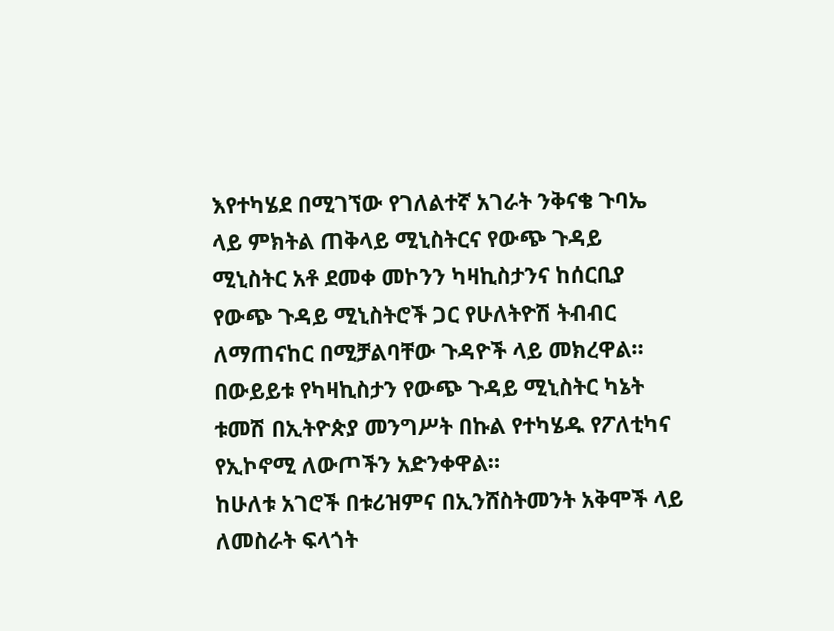እየተካሄደ በሚገኘው የገለልተኛ አገራት ንቅናቄ ጉባኤ ላይ ምክትል ጠቅላይ ሚኒስትርና የውጭ ጉዳይ ሚኒስትር አቶ ደመቀ መኮንን ካዛኪስታንና ከሰርቢያ የውጭ ጉዳይ ሚኒስትሮች ጋር የሁለትዮሽ ትብብር ለማጠናከር በሚቻልባቸው ጉዳዮች ላይ መክረዋል።
በውይይቱ የካዛኪስታን የውጭ ጉዳይ ሚኒስትር ካኔት ቱመሽ በኢትዮጵያ መንግሥት በኩል የተካሄዱ የፖለቲካና የኢኮኖሚ ለውጦችን አድንቀዋል።
ከሁለቱ አገሮች በቱሪዝምና በኢንሸስትመንት አቅሞች ላይ ለመስራት ፍላጎት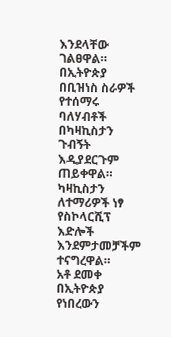እንደላቸው ገልፀዋል። በኢትዮጵያ በቢዝነስ ስራዎች የተሰማሩ ባለሃብቶች በካዛኪስታን ጉብኝት እዲያደርጉም ጠይቀዋል። ካዛኪስታን ለተማሪዎች ነፃ የስኮላርሺፕ እድሎች እንደምታመቻችም ተናግረዋል።
አቶ ደመቀ በኢትዮጵያ የነበረውን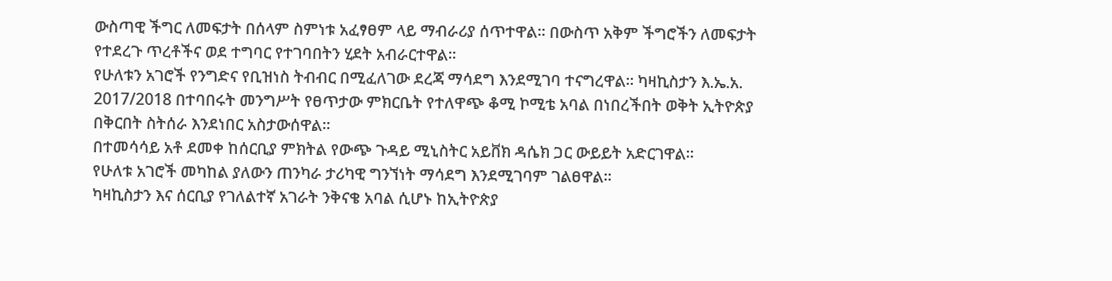ውስጣዊ ችግር ለመፍታት በሰላም ስምነቱ አፈፃፀም ላይ ማብራሪያ ሰጥተዋል። በውስጥ አቅም ችግሮችን ለመፍታት የተደረጉ ጥረቶችና ወደ ተግባር የተገባበትን ሂደት አብራርተዋል።
የሁለቱን አገሮች የንግድና የቢዝነስ ትብብር በሚፈለገው ደረጃ ማሳደግ እንደሚገባ ተናግረዋል። ካዛኪስታን እ.ኤ.አ. 2017/2018 በተባበሩት መንግሥት የፀጥታው ምክርቤት የተለዋጭ ቆሚ ኮሚቴ አባል በነበረችበት ወቅት ኢትዮጵያ በቅርበት ስትሰራ እንደነበር አስታውሰዋል።
በተመሳሳይ አቶ ደመቀ ከሰርቢያ ምክትል የውጭ ጉዳይ ሚኒስትር አይቨክ ዳሴክ ጋር ውይይት አድርገዋል።
የሁለቱ አገሮች መካከል ያለውን ጠንካራ ታሪካዊ ግንኘነት ማሳደግ እንደሚገባም ገልፀዋል።
ካዛኪስታን እና ሰርቢያ የገለልተኛ አገራት ንቅናቄ አባል ሲሆኑ ከኢትዮጵያ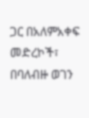ጋር በአለምአቀፍ መድረኮች፣ በባለብዙ ወገን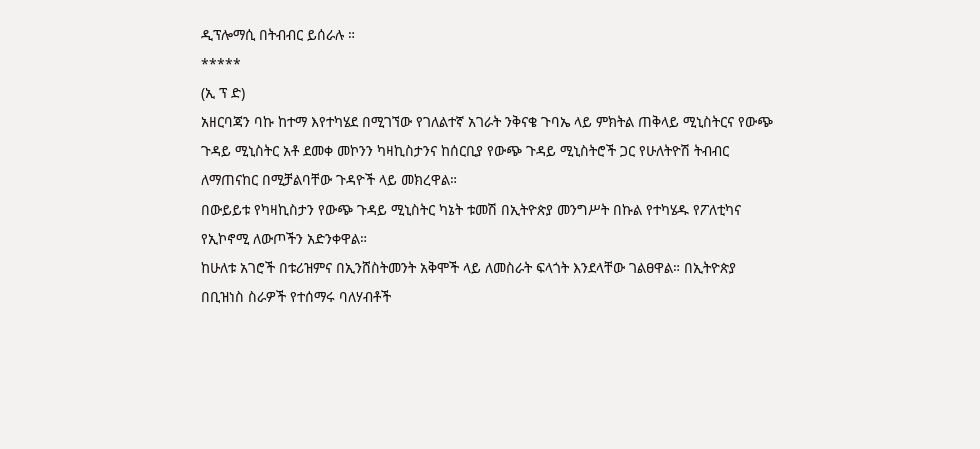ዲፕሎማሲ በትብብር ይሰራሉ ።
*****
(ኢ ፕ ድ)
አዘርባጃን ባኩ ከተማ እየተካሄደ በሚገኘው የገለልተኛ አገራት ንቅናቄ ጉባኤ ላይ ምክትል ጠቅላይ ሚኒስትርና የውጭ ጉዳይ ሚኒስትር አቶ ደመቀ መኮንን ካዛኪስታንና ከሰርቢያ የውጭ ጉዳይ ሚኒስትሮች ጋር የሁለትዮሽ ትብብር ለማጠናከር በሚቻልባቸው ጉዳዮች ላይ መክረዋል።
በውይይቱ የካዛኪስታን የውጭ ጉዳይ ሚኒስትር ካኔት ቱመሽ በኢትዮጵያ መንግሥት በኩል የተካሄዱ የፖለቲካና የኢኮኖሚ ለውጦችን አድንቀዋል።
ከሁለቱ አገሮች በቱሪዝምና በኢንሸስትመንት አቅሞች ላይ ለመስራት ፍላጎት እንደላቸው ገልፀዋል። በኢትዮጵያ በቢዝነስ ስራዎች የተሰማሩ ባለሃብቶች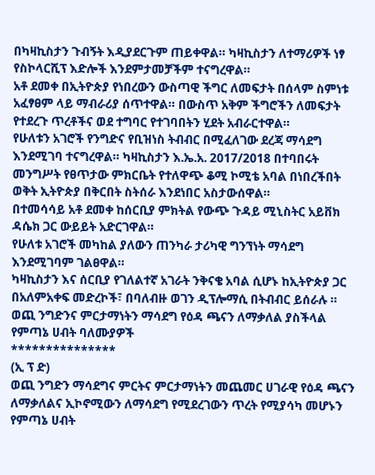በካዛኪስታን ጉብኝት እዲያደርጉም ጠይቀዋል። ካዛኪስታን ለተማሪዎች ነፃ የስኮላርሺፕ እድሎች እንደምታመቻችም ተናግረዋል።
አቶ ደመቀ በኢትዮጵያ የነበረውን ውስጣዊ ችግር ለመፍታት በሰላም ስምነቱ አፈፃፀም ላይ ማብራሪያ ሰጥተዋል። በውስጥ አቅም ችግሮችን ለመፍታት የተደረጉ ጥረቶችና ወደ ተግባር የተገባበትን ሂደት አብራርተዋል።
የሁለቱን አገሮች የንግድና የቢዝነስ ትብብር በሚፈለገው ደረጃ ማሳደግ እንደሚገባ ተናግረዋል። ካዛኪስታን እ.ኤ.አ. 2017/2018 በተባበሩት መንግሥት የፀጥታው ምክርቤት የተለዋጭ ቆሚ ኮሚቴ አባል በነበረችበት ወቅት ኢትዮጵያ በቅርበት ስትሰራ እንደነበር አስታውሰዋል።
በተመሳሳይ አቶ ደመቀ ከሰርቢያ ምክትል የውጭ ጉዳይ ሚኒስትር አይቨክ ዳሴክ ጋር ውይይት አድርገዋል።
የሁለቱ አገሮች መካከል ያለውን ጠንካራ ታሪካዊ ግንኘነት ማሳደግ እንደሚገባም ገልፀዋል።
ካዛኪስታን እና ሰርቢያ የገለልተኛ አገራት ንቅናቄ አባል ሲሆኑ ከኢትዮጵያ ጋር በአለምአቀፍ መድረኮች፣ በባለብዙ ወገን ዲፕሎማሲ በትብብር ይሰራሉ ።
ወጪ ንግድንና ምርታማነትን ማሳደግ የዕዳ ጫናን ለማቃለል ያስችላል የምጣኔ ሀብት ባለሙያዎች
***************
(ኢ ፕ ድ)
ወጪ ንግድን ማሳደግና ምርትና ምርታማነትን መጨመር ሀገራዊ የዕዳ ጫናን ለማቃለልና ኢኮኖሚውን ለማሳደግ የሚደረገውን ጥረት የሚያሳካ መሆኑን የምጣኔ ሀብት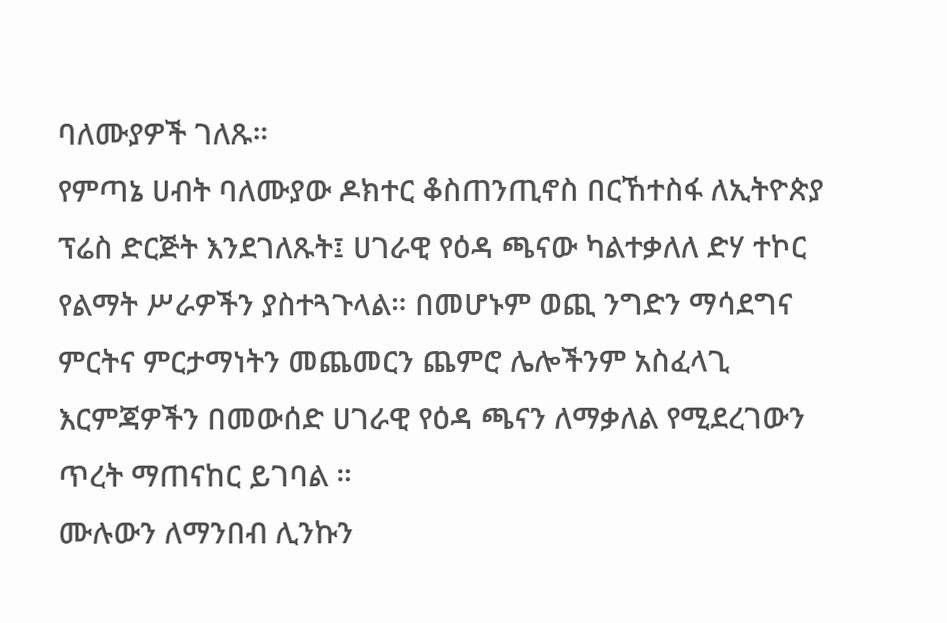ባለሙያዎች ገለጹ።
የምጣኔ ሀብት ባለሙያው ዶክተር ቆስጠንጢኖስ በርኸተስፋ ለኢትዮጵያ ፕሬስ ድርጅት እንደገለጹት፤ ሀገራዊ የዕዳ ጫናው ካልተቃለለ ድሃ ተኮር የልማት ሥራዎችን ያስተጓጉላል። በመሆኑም ወጪ ንግድን ማሳደግና ምርትና ምርታማነትን መጨመርን ጨምሮ ሌሎችንም አስፈላጊ እርምጃዎችን በመውሰድ ሀገራዊ የዕዳ ጫናን ለማቃለል የሚደረገውን ጥረት ማጠናከር ይገባል ።
ሙሉውን ለማንበብ ሊንኩን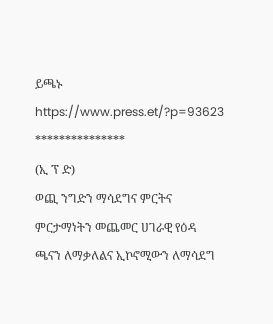ይጫኑ
https://www.press.et/?p=93623
***************
(ኢ ፕ ድ)
ወጪ ንግድን ማሳደግና ምርትና ምርታማነትን መጨመር ሀገራዊ የዕዳ ጫናን ለማቃለልና ኢኮኖሚውን ለማሳደግ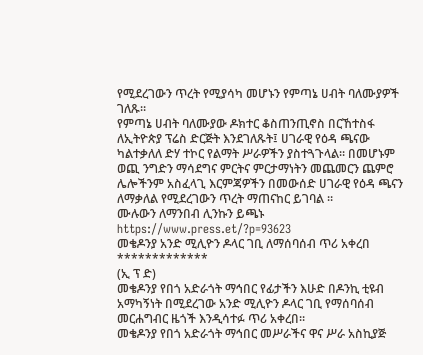የሚደረገውን ጥረት የሚያሳካ መሆኑን የምጣኔ ሀብት ባለሙያዎች ገለጹ።
የምጣኔ ሀብት ባለሙያው ዶክተር ቆስጠንጢኖስ በርኸተስፋ ለኢትዮጵያ ፕሬስ ድርጅት እንደገለጹት፤ ሀገራዊ የዕዳ ጫናው ካልተቃለለ ድሃ ተኮር የልማት ሥራዎችን ያስተጓጉላል። በመሆኑም ወጪ ንግድን ማሳደግና ምርትና ምርታማነትን መጨመርን ጨምሮ ሌሎችንም አስፈላጊ እርምጃዎችን በመውሰድ ሀገራዊ የዕዳ ጫናን ለማቃለል የሚደረገውን ጥረት ማጠናከር ይገባል ።
ሙሉውን ለማንበብ ሊንኩን ይጫኑ
https://www.press.et/?p=93623
መቄዶንያ አንድ ሚሊዮን ዶላር ገቢ ለማሰባሰብ ጥሪ አቀረበ
*************
(ኢ ፕ ድ)
መቄዶንያ የበጎ አድራጎት ማኅበር የፊታችን እሁድ በዶንኪ ቲዩብ አማካኝነት በሚደረገው አንድ ሚሊዮን ዶላር ገቢ የማሰባሰብ መርሐግብር ዜጎች እንዲሳተፉ ጥሪ አቀረበ።
መቄዶንያ የበጎ አድራጎት ማኅበር መሥራችና ዋና ሥራ አስኪያጅ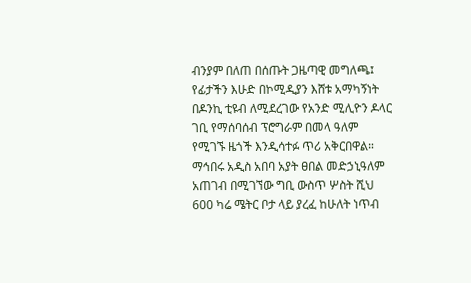ብንያም በለጠ በሰጡት ጋዜጣዊ መግለጫ፤ የፊታችን እሁድ በኮሚዲያን እሸቱ አማካኝነት በዶንኪ ቲዩብ ለሚደረገው የአንድ ሚሊዮን ዶላር ገቢ የማሰባሰብ ፕሮግራም በመላ ዓለም የሚገኙ ዜጎች እንዲሳተፉ ጥሪ አቅርበዋል።
ማኅበሩ አዲስ አበባ አያት ፀበል መድኃኒዓለም አጠገብ በሚገኘው ግቢ ውስጥ ሦስት ሺህ 600 ካሬ ሜትር ቦታ ላይ ያረፈ ከሁለት ነጥብ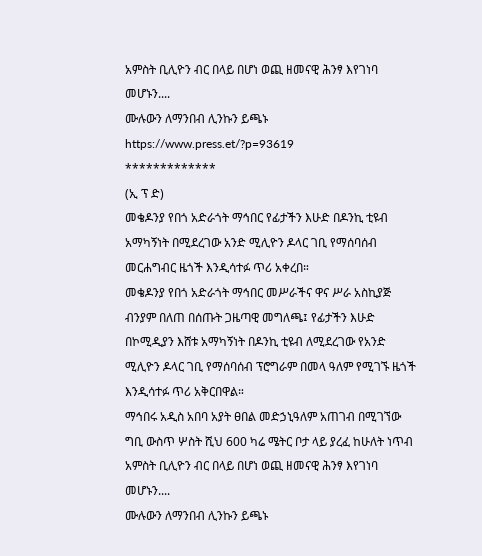አምስት ቢሊዮን ብር በላይ በሆነ ወጪ ዘመናዊ ሕንፃ እየገነባ መሆኑን....
ሙሉውን ለማንበብ ሊንኩን ይጫኑ
https://www.press.et/?p=93619
*************
(ኢ ፕ ድ)
መቄዶንያ የበጎ አድራጎት ማኅበር የፊታችን እሁድ በዶንኪ ቲዩብ አማካኝነት በሚደረገው አንድ ሚሊዮን ዶላር ገቢ የማሰባሰብ መርሐግብር ዜጎች እንዲሳተፉ ጥሪ አቀረበ።
መቄዶንያ የበጎ አድራጎት ማኅበር መሥራችና ዋና ሥራ አስኪያጅ ብንያም በለጠ በሰጡት ጋዜጣዊ መግለጫ፤ የፊታችን እሁድ በኮሚዲያን እሸቱ አማካኝነት በዶንኪ ቲዩብ ለሚደረገው የአንድ ሚሊዮን ዶላር ገቢ የማሰባሰብ ፕሮግራም በመላ ዓለም የሚገኙ ዜጎች እንዲሳተፉ ጥሪ አቅርበዋል።
ማኅበሩ አዲስ አበባ አያት ፀበል መድኃኒዓለም አጠገብ በሚገኘው ግቢ ውስጥ ሦስት ሺህ 600 ካሬ ሜትር ቦታ ላይ ያረፈ ከሁለት ነጥብ አምስት ቢሊዮን ብር በላይ በሆነ ወጪ ዘመናዊ ሕንፃ እየገነባ መሆኑን....
ሙሉውን ለማንበብ ሊንኩን ይጫኑ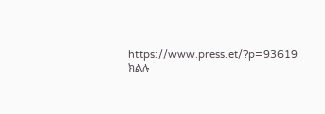https://www.press.et/?p=93619
ክልሉ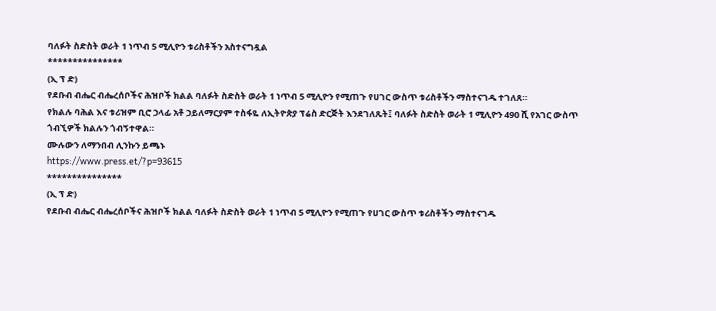ባለፉት ስድስት ወራት 1 ነጥብ 5 ሚሊዮን ቱሪስቶችን አስተናግዷል
***************
(ኢ ፕ ድ)
የደቡብ ብሔር ብሔረሰቦችና ሕዝቦች ክልል ባለፉት ስድስት ወራት 1 ነጥብ 5 ሚሊዮን የሚጠጉ የሀገር ውስጥ ቱሪስቶችን ማስተናገዱ ተገለጸ።
የክልሉ ባሕል እና ቱሪዝም ቢሮ ኃላፊ አቶ ኃይለማርያም ተስፋዬ ለኢትዮጵያ ፕሬስ ድርጅት እንደገለጹት፤ ባለፉት ስድስት ወራት 1 ሚሊዮን 490 ሺ የአገር ውስጥ ጎብኚዎች ክልሉን ጎብኝተዋል።
ሙሉውን ለማንበብ ሊንኩን ይጫኑ
https://www.press.et/?p=93615
***************
(ኢ ፕ ድ)
የደቡብ ብሔር ብሔረሰቦችና ሕዝቦች ክልል ባለፉት ስድስት ወራት 1 ነጥብ 5 ሚሊዮን የሚጠጉ የሀገር ውስጥ ቱሪስቶችን ማስተናገዱ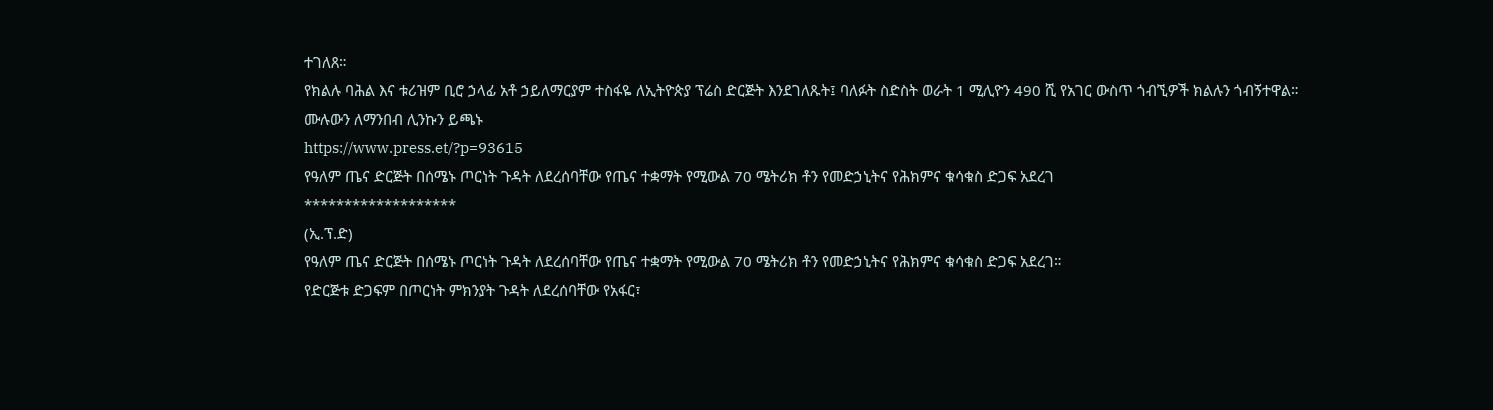ተገለጸ።
የክልሉ ባሕል እና ቱሪዝም ቢሮ ኃላፊ አቶ ኃይለማርያም ተስፋዬ ለኢትዮጵያ ፕሬስ ድርጅት እንደገለጹት፤ ባለፉት ስድስት ወራት 1 ሚሊዮን 490 ሺ የአገር ውስጥ ጎብኚዎች ክልሉን ጎብኝተዋል።
ሙሉውን ለማንበብ ሊንኩን ይጫኑ
https://www.press.et/?p=93615
የዓለም ጤና ድርጅት በሰሜኑ ጦርነት ጉዳት ለደረሰባቸው የጤና ተቋማት የሚውል 70 ሜትሪክ ቶን የመድኃኒትና የሕክምና ቁሳቁስ ድጋፍ አደረገ
*******************
(ኢ.ፕ.ድ)
የዓለም ጤና ድርጅት በሰሜኑ ጦርነት ጉዳት ለደረሰባቸው የጤና ተቋማት የሚውል 70 ሜትሪክ ቶን የመድኃኒትና የሕክምና ቁሳቁስ ድጋፍ አደረገ።
የድርጅቱ ድጋፍም በጦርነት ምክንያት ጉዳት ለደረሰባቸው የአፋር፣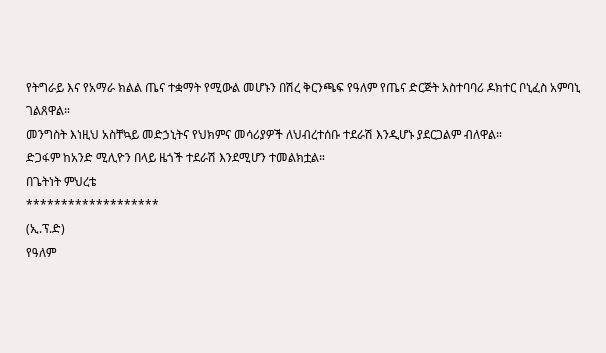የትግራይ እና የአማራ ክልል ጤና ተቋማት የሚውል መሆኑን በሽረ ቅርንጫፍ የዓለም የጤና ድርጅት አስተባባሪ ዶክተር ቦኒፈስ አምባኒ ገልጸዋል።
መንግስት እነዚህ አስቸኳይ መድኃኒትና የህክምና መሳሪያዎች ለህብረተሰቡ ተደራሽ እንዲሆኑ ያደርጋልም ብለዋል።
ድጋፋም ከአንድ ሚሊዮን በላይ ዜጎች ተደራሽ እንደሚሆን ተመልክቷል።
በጌትነት ምህረቴ
*******************
(ኢ.ፕ.ድ)
የዓለም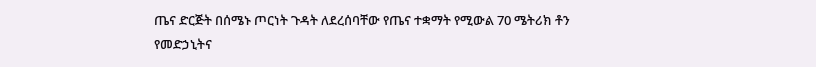ጤና ድርጅት በሰሜኑ ጦርነት ጉዳት ለደረሰባቸው የጤና ተቋማት የሚውል 70 ሜትሪክ ቶን የመድኃኒትና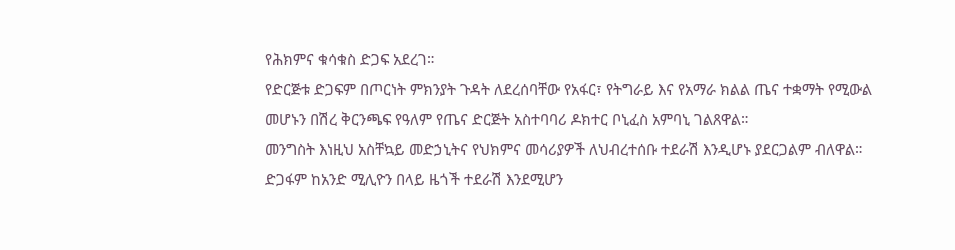የሕክምና ቁሳቁስ ድጋፍ አደረገ።
የድርጅቱ ድጋፍም በጦርነት ምክንያት ጉዳት ለደረሰባቸው የአፋር፣ የትግራይ እና የአማራ ክልል ጤና ተቋማት የሚውል መሆኑን በሽረ ቅርንጫፍ የዓለም የጤና ድርጅት አስተባባሪ ዶክተር ቦኒፈስ አምባኒ ገልጸዋል።
መንግስት እነዚህ አስቸኳይ መድኃኒትና የህክምና መሳሪያዎች ለህብረተሰቡ ተደራሽ እንዲሆኑ ያደርጋልም ብለዋል።
ድጋፋም ከአንድ ሚሊዮን በላይ ዜጎች ተደራሽ እንደሚሆን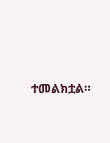ተመልክቷል።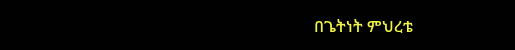በጌትነት ምህረቴ